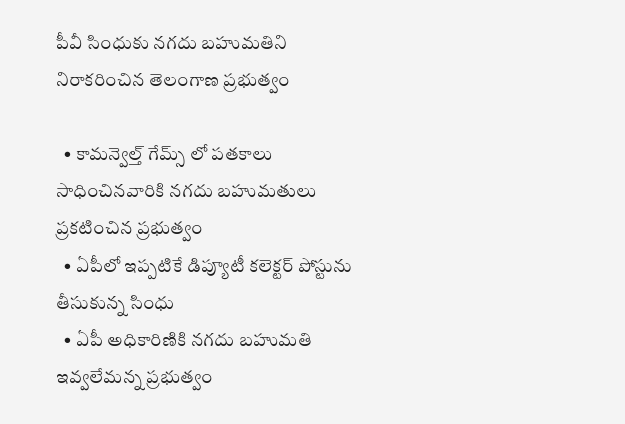పీవీ సింధుకు నగదు బహుమతిని నిరాకరించిన తెలంగాణ ప్రభుత్వం

  • కామన్వెల్త్ గేమ్స్ లో పతకాలు సాధించినవారికి నగదు బహుమతులు ప్రకటించిన ప్రభుత్వం
  • ఏపీలో ఇప్పటికే డిప్యూటీ కలెక్టర్ పోస్టును తీసుకున్న సింధు
  • ఏపీ అధికారిణికి నగదు బహుమతి ఇవ్వలేమన్న ప్రభుత్వం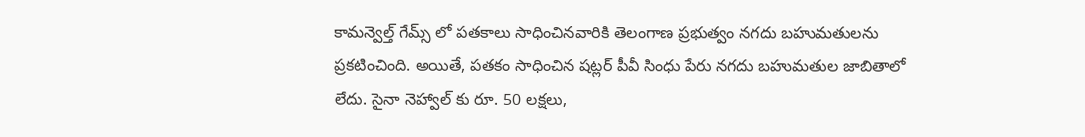కామన్వెల్త్ గేమ్స్ లో పతకాలు సాధించినవారికి తెలంగాణ ప్రభుత్వం నగదు బహుమతులను ప్రకటించింది. అయితే, పతకం సాధించిన షట్లర్ పీవీ సింధు పేరు నగదు బహుమతుల జాబితాలో లేదు. సైనా నెహ్వాల్ కు రూ. 50 లక్షలు,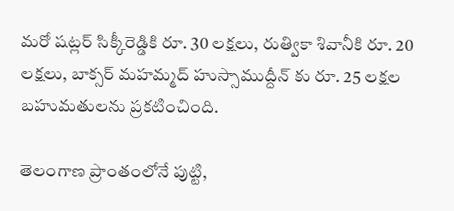మరో షట్లర్ సిక్కీరెడ్డికి రూ. 30 లక్షలు, రుత్వికా శివానీకి రూ. 20 లక్షలు, బాక్సర్ మహమ్మద్ హుస్సాముద్దీన్ కు రూ. 25 లక్షల బహుమతులను ప్రకటించింది.

తెలంగాణ ప్రాంతంలోనే పుట్టి,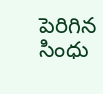పెరిగిన సింధు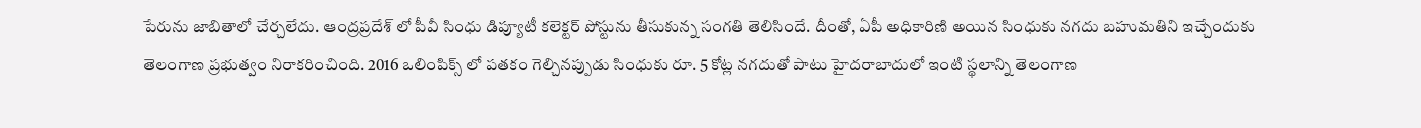పేరును జాబితాలో చేర్చలేదు. ఆంద్రప్రదేశ్ లో పీవీ సింధు డిప్యూటీ కలెక్టర్ పోస్టును తీసుకున్న సంగతి తెలిసిందే. దీంతో, ఏపీ అధికారిణి అయిన సింధుకు నగదు బహుమతిని ఇచ్చేందుకు తెలంగాణ ప్రభుత్వం నిరాకరించింది. 2016 ఒలింపిక్స్ లో పతకం గెల్చినప్పుడు సింధుకు రూ. 5 కోట్ల నగదుతో పాటు హైదరాబాదులో ఇంటి స్థలాన్ని తెలంగాణ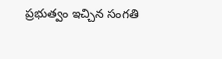ప్రభుత్వం ఇచ్చిన సంగతి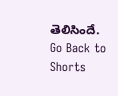తెలిసిందే.
Go Back to Shorts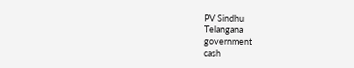PV Sindhu
Telangana
government
cash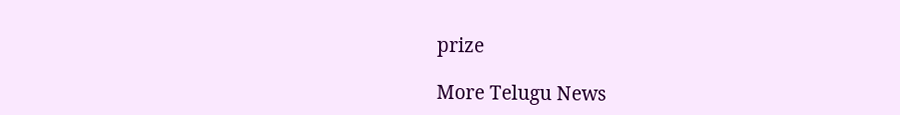prize

More Telugu News